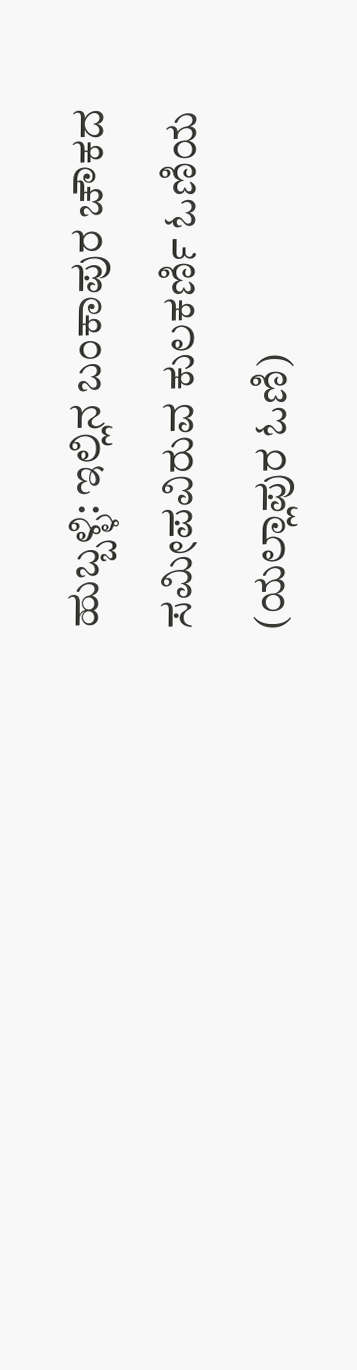ಹುಬ್ಬಳ್ಳಿ: ಇಲ್ಲಿನ ಬಂಕಾಪುರ ಚೌಕದ ಸಮೀಪವಿರುವ ಕುಲಕರ್ಣಿ ಓಣಿಯ (ಯಲ್ಲಾಪುರ ಓಣಿ)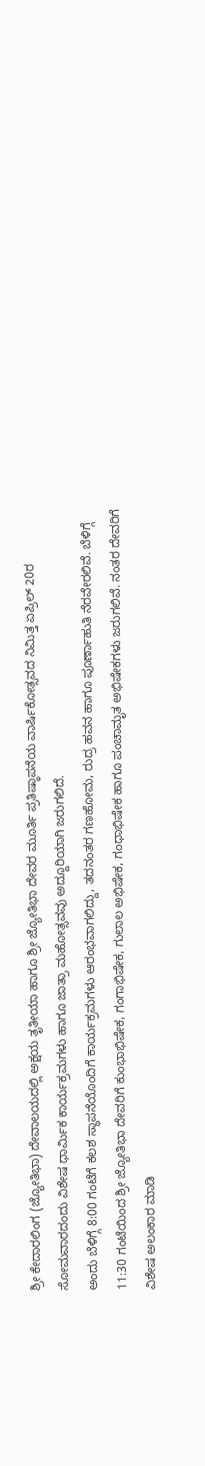ಶ್ರೀ ಕೇದಾರಲಿಂಗ (ಜ್ಯೋತಿಭಾ) ದೇವಾಲಯದಲ್ಲಿ ಅಕ್ಷಯ ತೃತೀಯಾ ಹಾಗೂ ಶ್ರೀ ಜ್ಯೋತಿಭಾ ದೇವರ ಮೂರ್ತಿ ಪ್ರತಿಷ್ಠಾಪನೆಯ ವಾರ್ಷಿಕೋತ್ಸವದ ನಿಮಿತ್ತ ಏಪ್ರಿಲ್ 20ರ ಸೋಮವಾರದಂದು ವಿಶೇಷ ಧಾರ್ಮಿಕ ಕಾರ್ಯಕ್ರಮಗಳು ಹಾಗೂ ಜಾತ್ರಾ ಮಹೋತ್ಸವವು ಅದ್ದೂರಿಯಾಗಿ ಜರುಗಲಿದೆ.
ಅಂದು ಬೆಳಿಗ್ಗೆ 8:00 ಗಂಟೆಗೆ ಕಲಶ ಸ್ಥಾಪನೆಯೊಂದಿಗೆ ಕಾರ್ಯಕ್ರಮಗಳು ಆರಂಭವಾಗಲಿದ್ದು, ತದನಂತರ ಗಣಹೋಮ, ರುದ್ರ ಹವನ ಹಾಗೂ ಪೂರ್ಣಾಹುತಿ ನೆರವೇರಲಿವೆ. ಬೆಳಿಗ್ಗೆ 11:30 ಗಂಟೆಯಿಂದ ಶ್ರೀ ಜ್ಯೋತಿಭಾ ದೇವರಿಗೆ ಕುಂಭಾಭಿಷೇಕ, ಗಂಗಾಭಿಷೇಕ, ಗುಲಾಲ ಅಭಿಷೇಕ, ಗಂಧಾಭಿಷೇಕ ಹಾಗೂ ಪಂಚಾಮೃತ ಅಭಿಷೇಕಗಳು ಜರುಗಲಿವೆ. ನಂತರ ದೇವರಿಗೆ ವಿಶೇಷ ಅಲಂಕಾರ ಮಾಡಿ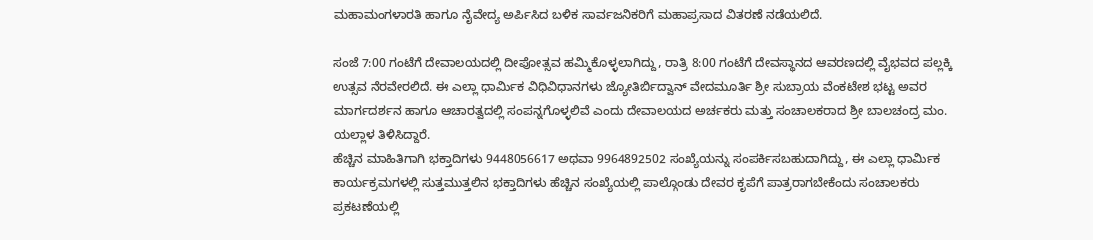ಮಹಾಮಂಗಳಾರತಿ ಹಾಗೂ ನೈವೇದ್ಯ ಅರ್ಪಿಸಿದ ಬಳಿಕ ಸಾರ್ವಜನಿಕರಿಗೆ ಮಹಾಪ್ರಸಾದ ವಿತರಣೆ ನಡೆಯಲಿದೆ.

ಸಂಜೆ 7:00 ಗಂಟೆಗೆ ದೇವಾಲಯದಲ್ಲಿ ದೀಪೋತ್ಸವ ಹಮ್ಮಿಕೊಳ್ಳಲಾಗಿದ್ದು, ರಾತ್ರಿ 8:00 ಗಂಟೆಗೆ ದೇವಸ್ಥಾನದ ಆವರಣದಲ್ಲಿ ವೈಭವದ ಪಲ್ಲಕ್ಕಿ ಉತ್ಸವ ನೆರವೇರಲಿದೆ. ಈ ಎಲ್ಲಾ ಧಾರ್ಮಿಕ ವಿಧಿವಿಧಾನಗಳು ಜ್ಯೋತಿರ್ಬಿದ್ವಾನ್ ವೇದಮೂರ್ತಿ ಶ್ರೀ ಸುಬ್ರಾಯ ವೆಂಕಟೇಶ ಭಟ್ಟ ಅವರ ಮಾರ್ಗದರ್ಶನ ಹಾಗೂ ಆಚಾರತ್ವದಲ್ಲಿ ಸಂಪನ್ನಗೊಳ್ಳಲಿವೆ ಎಂದು ದೇವಾಲಯದ ಅರ್ಚಕರು ಮತ್ತು ಸಂಚಾಲಕರಾದ ಶ್ರೀ ಬಾಲಚಂದ್ರ ಮಂ. ಯಲ್ಲಾಳ ತಿಳಿಸಿದ್ದಾರೆ.
ಹೆಚ್ಚಿನ ಮಾಹಿತಿಗಾಗಿ ಭಕ್ತಾದಿಗಳು 9448056617 ಅಥವಾ 9964892502 ಸಂಖ್ಯೆಯನ್ನು ಸಂಪರ್ಕಿಸಬಹುದಾಗಿದ್ದು, ಈ ಎಲ್ಲಾ ಧಾರ್ಮಿಕ ಕಾರ್ಯಕ್ರಮಗಳಲ್ಲಿ ಸುತ್ತಮುತ್ತಲಿನ ಭಕ್ತಾದಿಗಳು ಹೆಚ್ಚಿನ ಸಂಖ್ಯೆಯಲ್ಲಿ ಪಾಲ್ಗೊಂಡು ದೇವರ ಕೃಪೆಗೆ ಪಾತ್ರರಾಗಬೇಕೆಂದು ಸಂಚಾಲಕರು ಪ್ರಕಟಣೆಯಲ್ಲಿ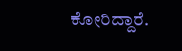ಕೋರಿದ್ದಾರೆ.